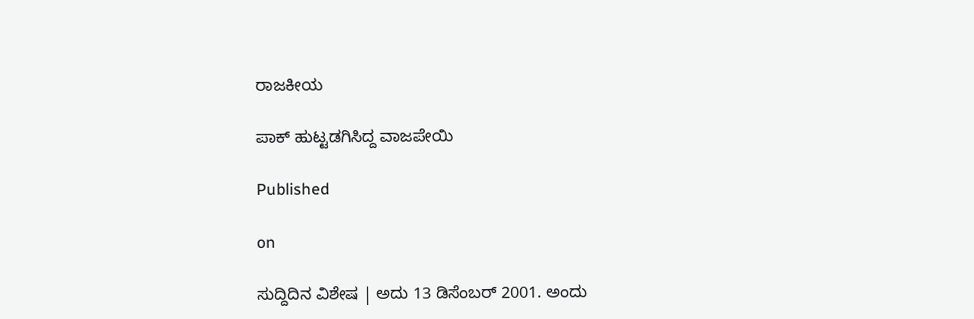ರಾಜಕೀಯ

ಪಾಕ್ ಹುಟ್ಟಡಗಿಸಿದ್ದ ವಾಜಪೇಯಿ

Published

on

ಸುದ್ದಿದಿನ ವಿಶೇಷ | ಅದು 13 ಡಿಸೆಂಬರ್‌ 2001. ಅಂದು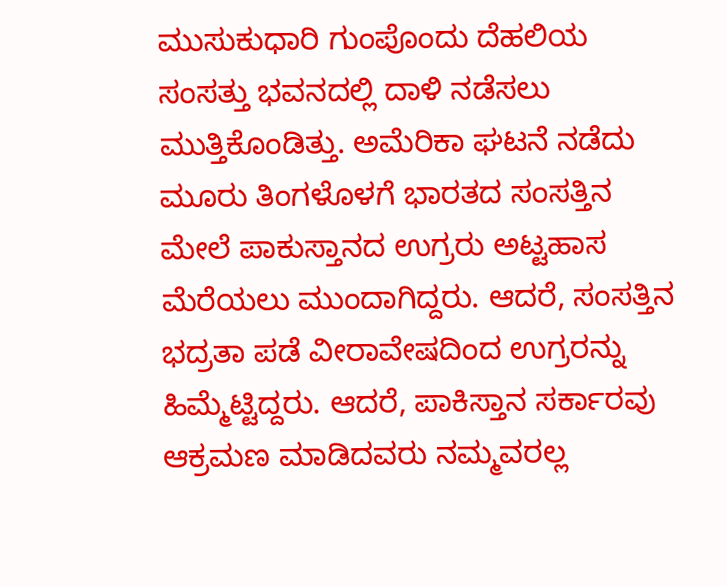ಮುಸುಕುಧಾರಿ ಗುಂಪೊಂದು ದೆಹಲಿಯ ಸಂಸತ್ತು ಭವನದಲ್ಲಿ ದಾಳಿ ನಡೆಸಲು ಮುತ್ತಿಕೊಂಡಿತ್ತು. ಅಮೆರಿಕಾ ಘಟನೆ ನಡೆದು ಮೂರು ತಿಂಗಳೊಳಗೆ ಭಾರತದ ಸಂಸತ್ತಿನ ಮೇಲೆ ಪಾಕುಸ್ತಾನದ ಉಗ್ರರು ಅಟ್ಟಹಾಸ ಮೆರೆಯಲು ಮುಂದಾಗಿದ್ದರು. ಆದರೆ, ಸಂಸತ್ತಿನ ಭದ್ರತಾ ಪಡೆ ವೀರಾವೇಷದಿಂದ ಉಗ್ರರನ್ನು ಹಿಮ್ಮೆಟ್ಟಿದ್ದರು. ಆದರೆ, ಪಾಕಿಸ್ತಾನ ಸರ್ಕಾರವು ಆಕ್ರಮಣ ಮಾಡಿದವರು ನಮ್ಮವರಲ್ಲ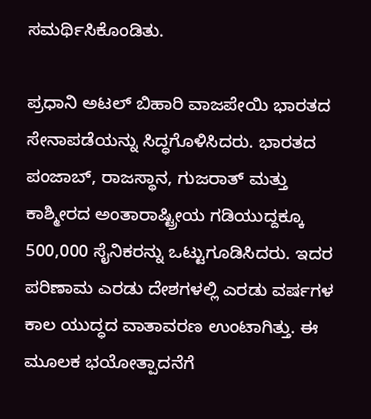ಸಮರ್ಥಿಸಿಕೊಂಡಿತು.

ಪ್ರಧಾನಿ ಅಟಲ್ ಬಿಹಾರಿ ವಾಜಪೇಯಿ ಭಾರತದ ಸೇನಾಪಡೆಯನ್ನು ಸಿದ್ಧಗೊಳಿಸಿದರು. ಭಾರತದ ಪಂಜಾಬ್, ರಾಜಸ್ಥಾನ, ಗುಜರಾತ್ ಮತ್ತು ಕಾಶ್ಮೀರದ ಅಂತಾರಾಷ್ಟ್ರೀಯ ಗಡಿಯುದ್ದಕ್ಕೂ 500,000 ಸೈನಿಕರನ್ನು ಒಟ್ಟುಗೂಡಿಸಿದರು. ಇದರ ಪರಿಣಾಮ ಎರಡು ದೇಶಗಳಲ್ಲಿ ಎರಡು ವರ್ಷಗಳ ಕಾಲ ಯುದ್ಧದ ವಾತಾವರಣ ಉಂಟಾಗಿತ್ತು. ಈ ಮೂಲಕ ಭಯೋತ್ಪಾದನೆಗೆ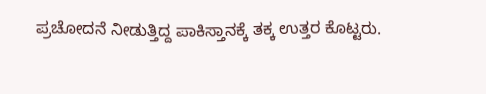ಪ್ರಚೋದನೆ ನೀಡುತ್ತಿದ್ದ ಪಾಕಿಸ್ತಾನಕ್ಕೆ ತಕ್ಕ ಉತ್ತರ ಕೊಟ್ಟರು.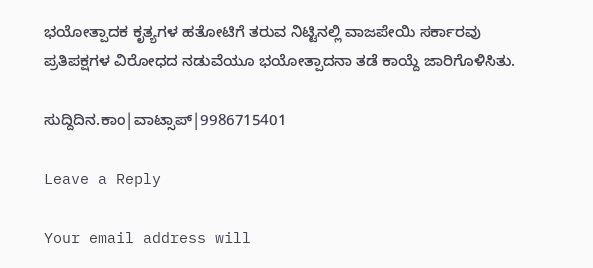ಭಯೋತ್ಪಾದಕ ಕೃತ್ಯಗಳ ಹತೋಟಿಗೆ ತರುವ ನಿಟ್ಟಿನಲ್ಲಿ ವಾಜಪೇಯಿ ಸರ್ಕಾರವು ಪ್ರತಿಪಕ್ಷಗಳ ವಿರೋಧದ ನಡುವೆಯೂ ಭಯೋತ್ಪಾದನಾ ತಡೆ ಕಾಯ್ದೆ ಜಾರಿಗೊಳಿಸಿತು.

ಸುದ್ದಿದಿನ.ಕಾಂ|ವಾಟ್ಸಾಪ್|9986715401

Leave a Reply

Your email address will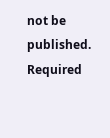not be published. Required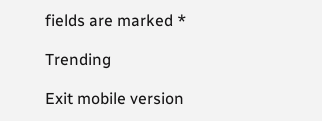fields are marked *

Trending

Exit mobile version